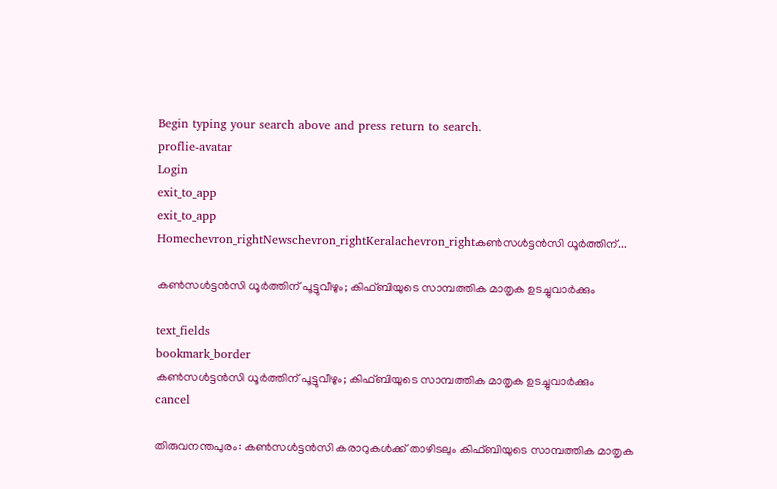Begin typing your search above and press return to search.
proflie-avatar
Login
exit_to_app
exit_to_app
Homechevron_rightNewschevron_rightKeralachevron_rightകൺസൾട്ടൻസി ധൂർത്തിന്...

കൺസൾട്ടൻസി ധൂർത്തിന് പൂട്ടുവീഴും; കിഫ്ബിയുടെ സാമ്പത്തിക മാതൃക ഉടച്ചുവാർക്കും

text_fields
bookmark_border
കൺസൾട്ടൻസി ധൂർത്തിന് പൂട്ടുവീഴും; കിഫ്ബിയുടെ സാമ്പത്തിക മാതൃക ഉടച്ചുവാർക്കും
cancel

തിരുവനന്തപുരം: കൺസൾട്ടൻസി കരാറുകൾക്ക് താഴിടലും കിഫ്ബിയുടെ സാമ്പത്തിക മാതൃക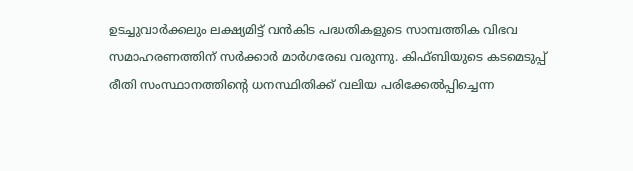ഉടച്ചുവാർക്കലും ലക്ഷ്യമിട്ട് വൻകിട പദ്ധതികളുടെ സാമ്പത്തിക വിഭവ സമാഹരണത്തിന് സർക്കാർ മാർഗരേഖ വരുന്നു. കിഫ്ബിയുടെ കടമെടുപ്പ് രീതി സംസ്ഥാനത്തിന്റെ ധനസ്ഥിതിക്ക് വലിയ പരിക്കേൽപ്പിച്ചെന്ന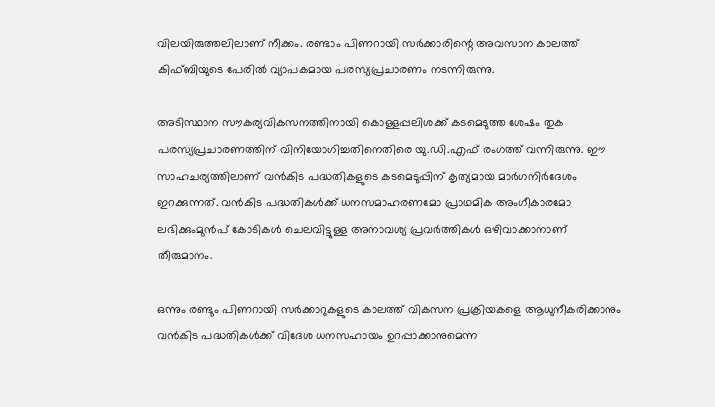വിലയിരുത്തലിലാണ് നീക്കം. രണ്ടാം പിണറായി സർക്കാരിന്റെ അവസാന കാലത്ത് കിഫ്ബിയുടെ പേരിൽ വ്യാപകമായ പരസ്യപ്രചാരണം നടന്നിരുന്നു.

അടിസ്ഥാന സൗകര്യവികസനത്തിനായി കൊള്ളപ്പലിശക്ക് കടമെടുത്ത ശേഷം തുക പരസ്യപ്രചാരണത്തിന് വിനിയോഗിച്ചതിനെതിരെ യു.ഡി.എഫ് രംഗത്ത് വന്നിരുന്നു. ഈ സാഹചര്യത്തിലാണ് വൻകിട പദ്ധതികളുടെ കടമെടുപ്പിന് കൃത്യമായ മാർഗനിർദേശം ഇറക്കുന്നത്. വൻകിട പദ്ധതികൾക്ക് ധനസമാഹരണമോ പ്രാഥമിക അംഗീകാരമോ ലഭിക്കുംമുൻപ് കോടികൾ ചെലവിട്ടുള്ള അനാവശ്യ പ്രവർത്തികൾ ഒഴിവാക്കാനാണ് തീരുമാനം.

ഒന്നും രണ്ടും പിണറായി സർക്കാറുകളുടെ കാലത്ത് വികസന പ്രക്രിയകളെ ആധുനീകരിക്കാനും വൻകിട പദ്ധതികൾക്ക് വിദേശ ധനസഹായം ഉറപ്പാക്കാനുമെന്ന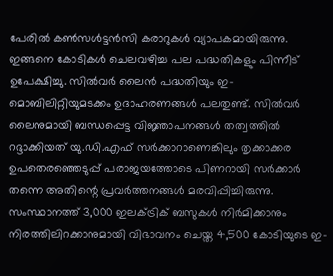പേരിൽ കൺസൾട്ടൻസി കരാറുകൾ വ്യാപകമായിരുന്നു. ഇങ്ങനെ കോടികൾ ചെലവഴിച്ച പല പദ്ധതികളും പിന്നീട് ഉപേക്ഷിച്ചു. സിൽവർ ലൈൻ പദ്ധതിയും ഇ-മൊബിലിറ്റിയുമടക്കം ഉദാഹരണങ്ങൾ പലതുണ്ട്. സിൽവർ ലൈനുമായി ബന്ധപ്പെട്ട വിജ്ഞാപനങ്ങൾ തത്വത്തിൽ റദ്ദാക്കിയത് യു.ഡി.എഫ് സർക്കാറാണെങ്കിലും തൃക്കാക്കര ഉപതെരഞ്ഞെടുപ്പ് പരാജയത്തോടെ പിണറായി സർക്കാർ തന്നെ അതിന്റെ പ്രവർത്തനങ്ങൾ മരവിപ്പിച്ചിരുന്നു. സംസ്ഥാനത്ത് 3,000 ഇലക്ട്രിക് ബസുകൾ നിർമിക്കാനും നിരത്തിലിറക്കാനുമായി വിഭാവനം ചെയ്ത 4,500 കോടിയുടെ ഇ-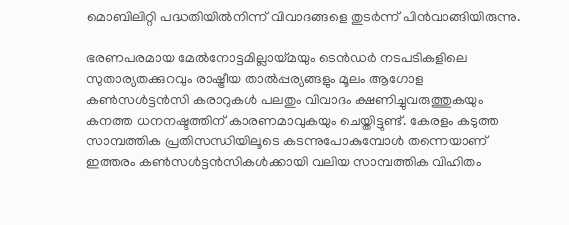മൊബിലിറ്റി പദ്ധതിയിൽനിന്ന് വിവാദങ്ങളെ തുടർന്ന് പിൻവാങ്ങിയിരുന്നു.

ഭരണപരമായ മേൽനോട്ടമില്ലായ്മയും ടെൻഡർ നടപടികളിലെ സുതാര്യതക്കുറവും രാഷ്ട്രീയ താൽപ്പര്യങ്ങളും മൂലം ആഗോള കൺസൾട്ടൻസി കരാറുകൾ പലതും വിവാദം ക്ഷണിച്ചുവരുത്തുകയും കനത്ത ധനനഷ്ടത്തിന് കാരണമാവുകയും ചെയ്തിട്ടുണ്ട്. കേരളം കടുത്ത സാമ്പത്തിക പ്രതിസന്ധിയിലൂടെ കടന്നുപോകുമ്പോൾ തന്നെയാണ് ഇത്തരം കൺസൾട്ടൻസികൾക്കായി വലിയ സാമ്പത്തിക വിഹിതം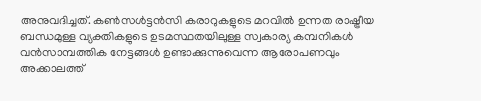അനുവദിച്ചത്. കൺസൾട്ടൻസി കരാറുകളുടെ മറവിൽ ഉന്നത രാഷ്ട്രീയ ബന്ധമുള്ള വ്യക്തികളുടെ ഉടമസ്ഥതയിലുള്ള സ്വകാര്യ കമ്പനികൾ വൻസാമ്പത്തിക നേട്ടങ്ങൾ ഉണ്ടാക്കുന്നുവെന്ന ആരോപണവും അക്കാലത്ത്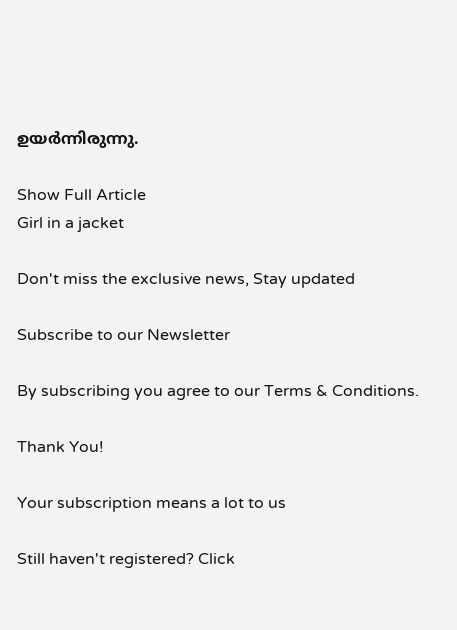ഉയർന്നിരുന്നു.

Show Full Article
Girl in a jacket

Don't miss the exclusive news, Stay updated

Subscribe to our Newsletter

By subscribing you agree to our Terms & Conditions.

Thank You!

Your subscription means a lot to us

Still haven't registered? Click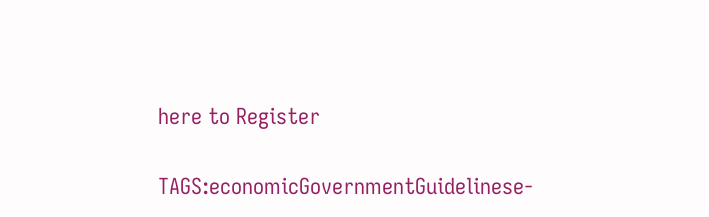here to Register

TAGS:economicGovernmentGuidelinese-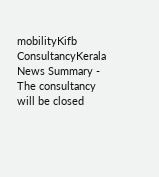mobilityKifb ConsultancyKerala
News Summary - The consultancy will be closed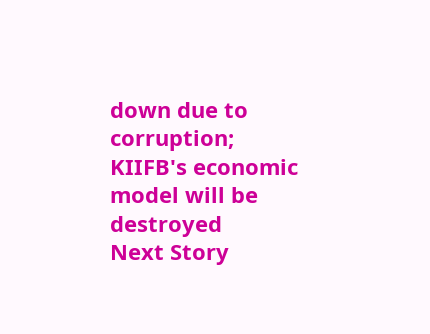down due to corruption; KIIFB's economic model will be destroyed
Next Story